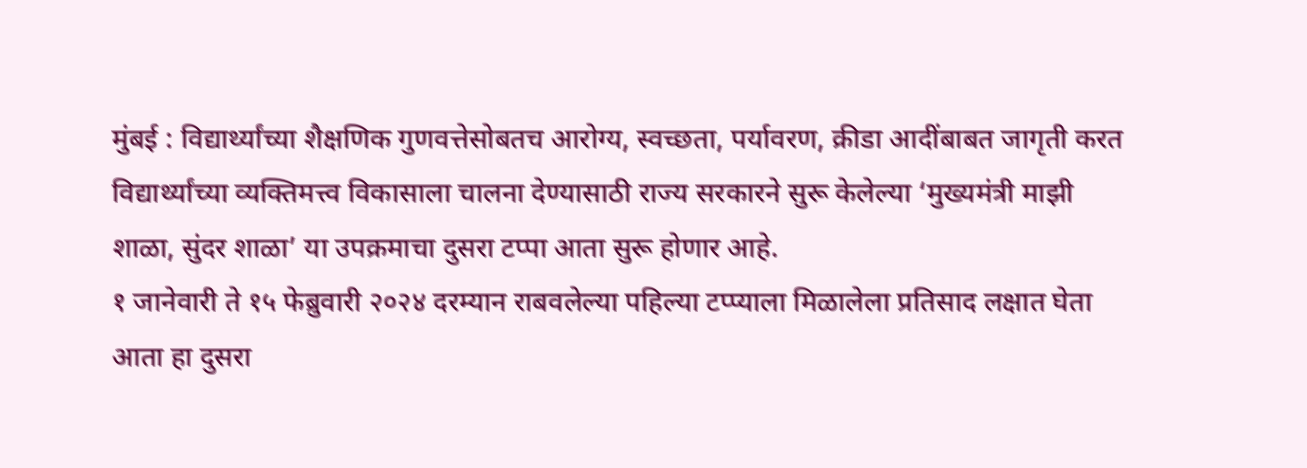मुंबई : विद्यार्थ्यांच्या शैक्षणिक गुणवत्तेसोबतच आरोग्य, स्वच्छता, पर्यावरण, क्रीडा आदींबाबत जागृती करत विद्यार्थ्यांच्या व्यक्तिमत्त्व विकासाला चालना देण्यासाठी राज्य सरकारने सुरू केलेल्या ‘मुख्यमंत्री माझी शाळा, सुंदर शाळा’ या उपक्रमाचा दुसरा टप्पा आता सुरू होणार आहे.
१ जानेवारी ते १५ फेब्रुवारी २०२४ दरम्यान राबवलेल्या पहिल्या टप्प्याला मिळालेला प्रतिसाद लक्षात घेता आता हा दुसरा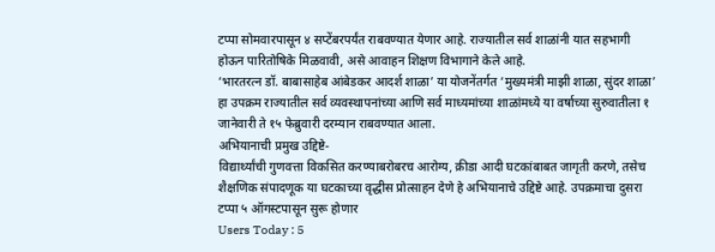टप्पा सोमवारपासून ४ सप्टेंबरपर्यंत राबवण्यात येणार आहे. राज्यातील सर्व शाळांनी यात सहभागी होऊन पारितोषिके मिळवावी, असे आवाहन शिक्षण विभागाने केले आहे.
‘भारतरत्न डॉ. बाबासाहेब आंबेडकर आदर्श शाळा’ या योजनेंतर्गत ‘मुख्यमंत्री माझी शाळा, सुंदर शाळा’ हा उपक्रम राज्यातील सर्व व्यवस्थापनांच्या आणि सर्व माध्यमांच्या शाळांमध्ये या वर्षाच्या सुरुवातीला १ जानेवारी ते १५ फेब्रुवारी दरम्यान राबवण्यात आला.
अभियानाची प्रमुख उद्दिष्टे-
विद्यार्थ्यांची गुणवत्ता विकसित करण्याबरोबरच आरोग्य, क्रीडा आदी घटकांबाबत जागृती करणे, तसेच शैक्षणिक संपादणूक या घटकाच्या वृद्धीस प्रोत्साहन देणे हे अभियानाचे उद्दिष्टे आहे. उपक्रमाचा दुसरा टप्पा ५ ऑगस्टपासून सुरू होणार
Users Today : 5